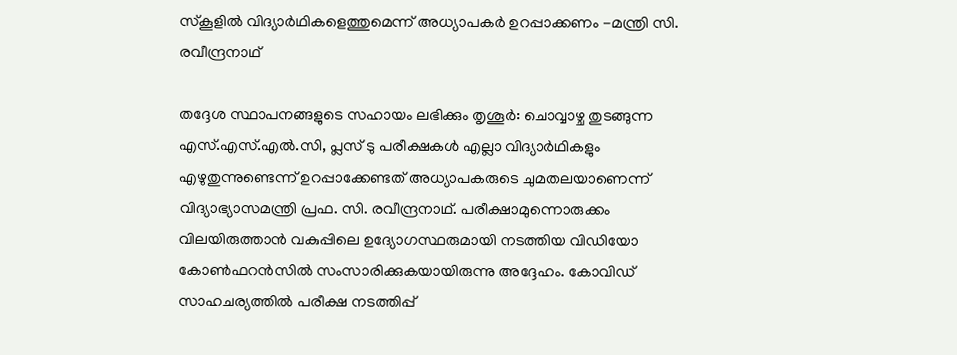സ്കൂളിൽ വിദ്യാർഥികളെത്തുമെന്ന് അധ്യാപകർ ഉറപ്പാക്കണം -മന്ത്രി സി. രവീന്ദ്രനാഥ്

തദ്ദേശ സ്ഥാപനങ്ങളുടെ സഹായം ലഭിക്കും തൃശൂർ: ചൊവ്വാഴ്ച തുടങ്ങുന്ന എസ്.എസ്.എൽ.സി, പ്ലസ് ടു പരീക്ഷകൾ എല്ലാ വിദ്യാർഥികളും എഴുതുന്നുണ്ടെന്ന് ഉറപ്പാക്കേണ്ടത് അധ്യാപകരുടെ ചുമതലയാണെന്ന് വിദ്യാഭ്യാസമന്ത്രി പ്രഫ. സി. രവീന്ദ്രനാഥ്. പരീക്ഷാമുന്നൊരുക്കം വിലയിരുത്താൻ വകുപ്പിലെ ഉദ്യോഗസ്ഥരുമായി നടത്തിയ വിഡിയോ കോൺഫറൻസിൽ സംസാരിക്കുകയായിരുന്നു അദ്ദേഹം. കോവിഡ് സാഹചര്യത്തിൽ പരീക്ഷ നടത്തിപ്പ്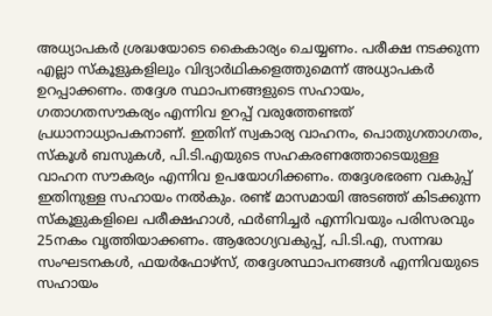അധ്യാപകർ ശ്രദ്ധയോടെ കൈകാര്യം ചെയ്യണം. പരീക്ഷ നടക്കുന്ന എല്ലാ സ്‌കൂളുകളിലും വിദ്യാർഥികളെത്തുമെന്ന് അധ്യാപകർ ഉറപ്പാക്കണം. തദ്ദേശ സ്ഥാപനങ്ങളുടെ സഹായം, ഗതാഗതസൗകര്യം എന്നിവ ഉറപ്പ് വരുത്തേണ്ടത് പ്രധാനാധ്യാപകനാണ്. ഇതിന് സ്വകാര്യ വാഹനം, പൊതുഗതാഗതം, സ്‌കൂൾ ബസുകൾ, പി.ടി.എയുടെ സഹകരണത്തോടെയുള്ള വാഹന സൗകര്യം എന്നിവ ഉപയോഗിക്കണം. തദ്ദേശഭരണ വകുപ്പ് ഇതിനുള്ള സഹായം നൽകും. രണ്ട് മാസമായി അടഞ്ഞ് കിടക്കുന്ന സ്‌കൂളുകളിലെ പരീക്ഷഹാൾ, ഫർണിച്ചർ എന്നിവയും പരിസരവും 25നകം വൃത്തിയാക്കണം. ആരോഗ്യവകുപ്പ്, പി.ടി.എ, സന്നദ്ധ സംഘടനകൾ, ഫയർഫോഴ്സ്, തദ്ദേശസ്ഥാപനങ്ങൾ എന്നിവയുടെ സഹായം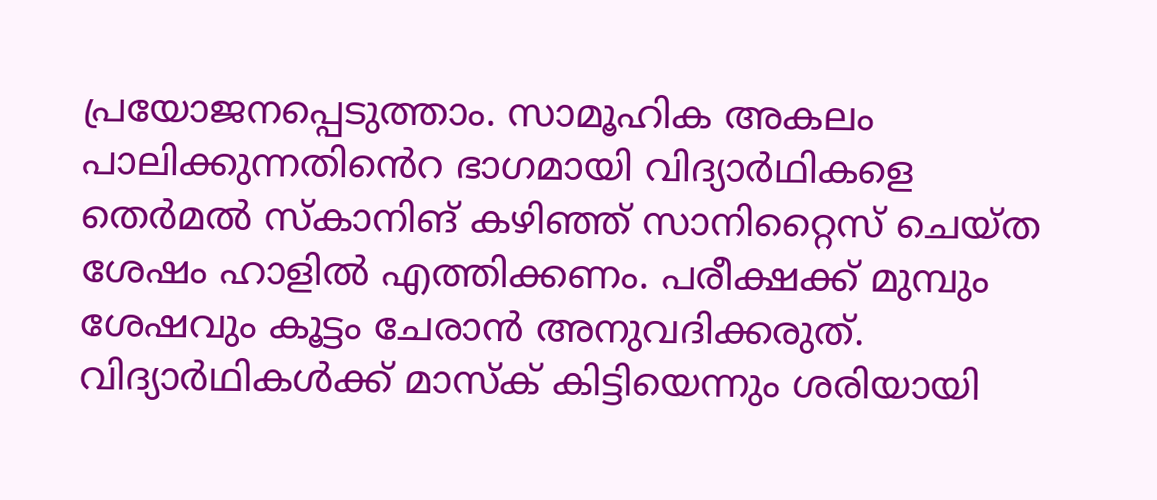പ്രയോജനപ്പെടുത്താം. സാമൂഹിക അകലം പാലിക്കുന്നതിൻെറ ഭാഗമായി വിദ്യാർഥികളെ തെർമൽ സ്‌കാനിങ് കഴിഞ്ഞ് സാനിറ്റൈസ് ചെയ്ത ശേഷം ഹാളിൽ എത്തിക്കണം. പരീക്ഷക്ക് മുമ്പും ശേഷവും കൂട്ടം ചേരാൻ അനുവദിക്കരുത്. വിദ്യാർഥികൾക്ക് മാസ്‌ക് കിട്ടിയെന്നും ശരിയായി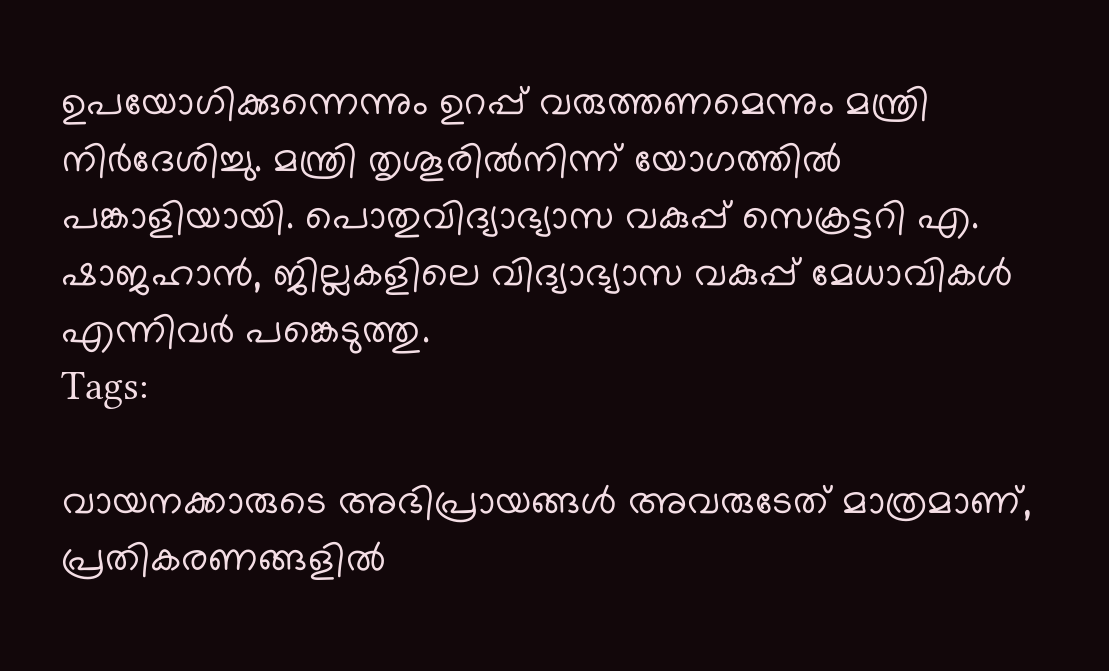ഉപയോഗിക്കുന്നെന്നും ഉറപ്പ് വരുത്തണമെന്നും മന്ത്രി നിർദേശിച്ചു. മന്ത്രി തൃശൂരിൽനിന്ന് യോഗത്തിൽ പങ്കാളിയായി. പൊതുവിദ്യാഭ്യാസ വകുപ്പ് സെക്രട്ടറി എ. ഷാജഹാൻ, ജില്ലകളിലെ വിദ്യാഭ്യാസ വകുപ്പ് മേധാവികൾ എന്നിവർ പങ്കെടുത്തു.
Tags:

വായനക്കാരുടെ അഭിപ്രായങ്ങള്‍ അവരുടേത് മാത്രമാണ്, പ്രതികരണങ്ങളിൽ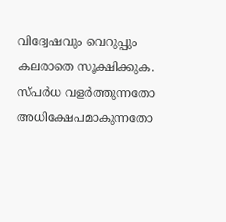വിദ്വേഷവും വെറുപ്പും കലരാതെ സൂക്ഷിക്കുക. സ്പർധ വളർത്തുന്നതോ അധിക്ഷേപമാകുന്നതോ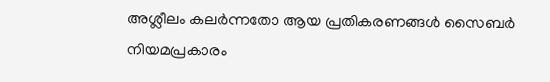അശ്ലീലം കലർന്നതോ ആയ പ്രതികരണങ്ങൾ സൈബർ നിയമപ്രകാരം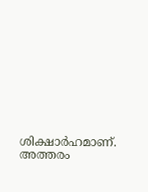ശിക്ഷാർഹമാണ്. അത്തരം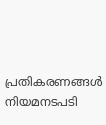പ്രതികരണങ്ങൾ നിയമനടപടി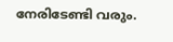നേരിടേണ്ടി വരും.